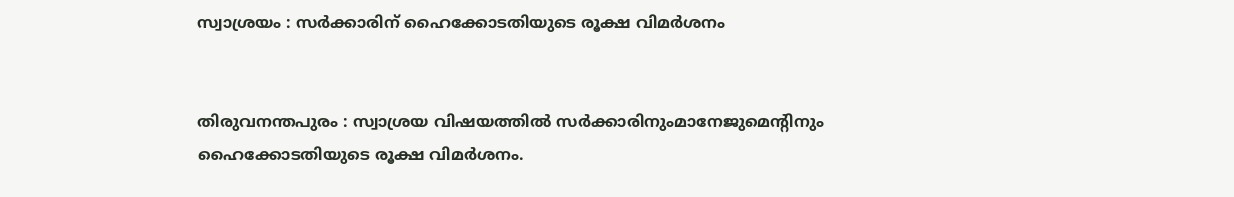സ്വാശ്രയം : സർക്കാരിന് ഹൈക്കോടതിയുടെ രൂക്ഷ വിമർശനം


തിരുവനന്തപുരം : സ്വാശ്രയ വിഷയത്തിൽ‍ സർക്കാരിനുംമാനേജുമെന്റിനും ഹൈക്കോടതിയുടെ രൂക്ഷ വിമർശനം.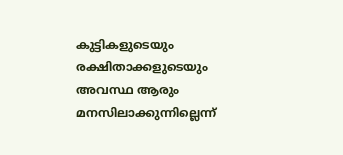കുട്ടികളുടെയും രക്ഷിതാക്കളുടെയും അവസ്ഥ ആരും മനസിലാക്കുന്നില്ലെന്ന്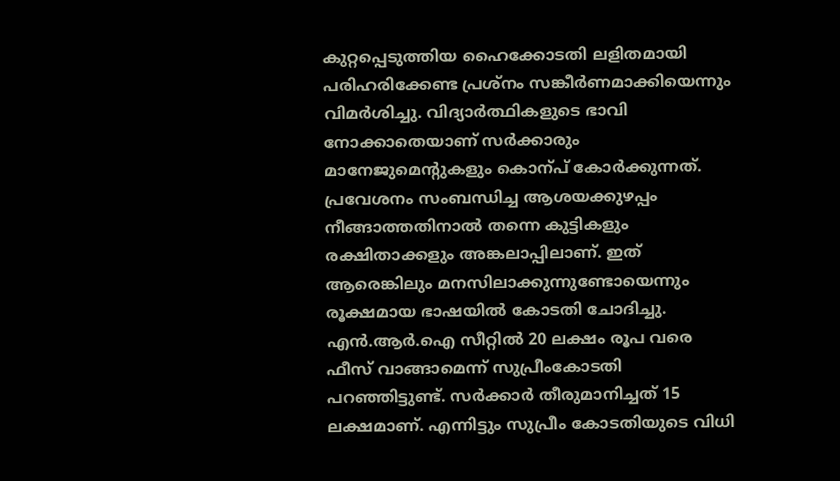കുറ്റപ്പെടുത്തിയ ഹൈക്കോടതി ലളിതമായി പരിഹരിക്കേണ്ട പ്രശ്നം സങ്കീർണമാക്കിയെന്നും വിമർശിച്ചു. വിദ്യാർത്ഥികളുടെ ഭാവി നോക്കാതെയാണ് സർക്കാരും മാനേജുമെന്റുകളും കൊന്പ് കോർക്കുന്നത്. പ്രവേശനം സംബന്ധിച്ച ആശയക്കുഴപ്പം നീങ്ങാത്തതിനാൽ തന്നെ കുട്ടികളും രക്ഷിതാക്കളും അങ്കലാപ്പിലാണ്. ഇത് ആരെങ്കിലും മനസിലാക്കുന്നുണ്ടോയെന്നും രൂക്ഷമായ ഭാഷയിൽ കോടതി ചോദിച്ചു. എൻ.ആർ.ഐ സീറ്റിൽ 20 ലക്ഷം രൂപ വരെ ഫീസ് വാങ്ങാമെന്ന് സുപ്രീംകോടതി പറഞ്ഞിട്ടുണ്ട്. സർക്കാർ തീരുമാനിച്ചത് 15 ലക്ഷമാണ്. എന്നിട്ടും സുപ്രീം കോടതിയുടെ വിധി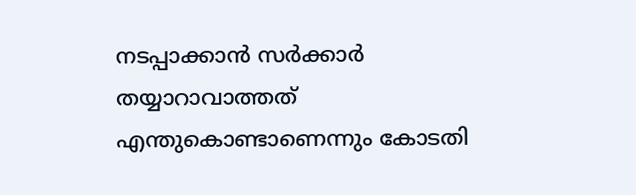നടപ്പാക്കാൻ സർക്കാർ തയ്യാറാവാത്തത് എന്തുകൊണ്ടാണെന്നും കോടതി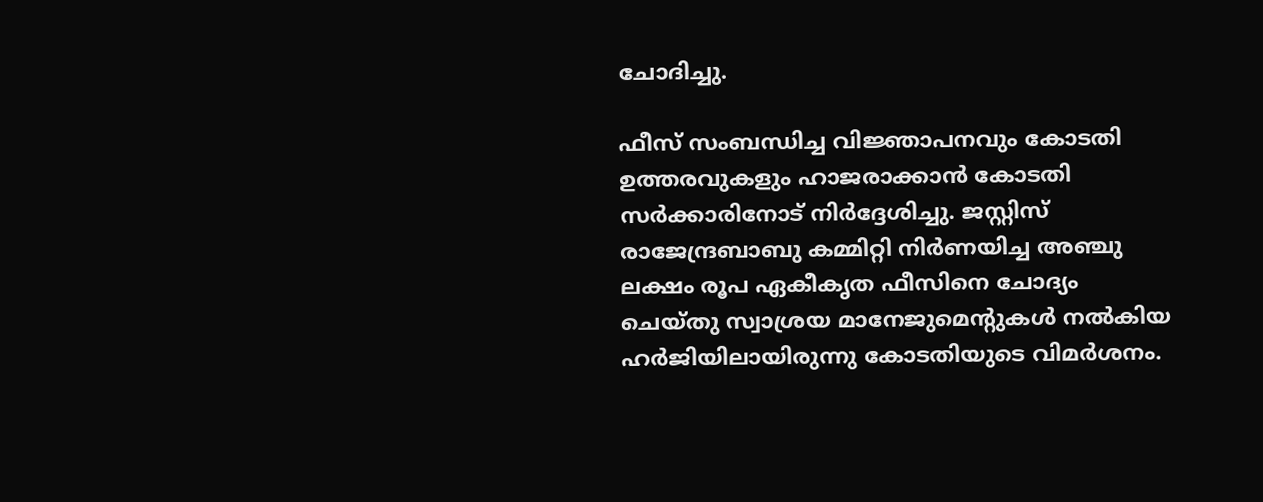ചോദിച്ചു.

ഫീസ് സംബന്ധിച്ച വിജ്ഞാപനവും കോടതി ഉത്തരവുകളും ഹാജരാക്കാൻ കോടതി സർക്കാരിനോട് നിർദ്ദേശിച്ചു. ജസ്റ്റിസ് രാജേന്ദ്രബാബു കമ്മിറ്റി നിർണയിച്ച അഞ്ചു ലക്ഷം രൂപ ഏകീകൃത ഫീസിനെ ചോദ്യം ചെയ്തു സ്വാശ്രയ മാനേജുമെന്റുകൾ നൽകിയ ഹർജിയിലായിരുന്നു കോടതിയുടെ വിമർശനം.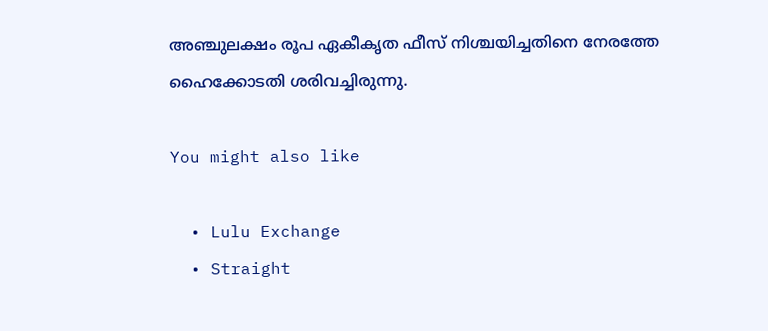അഞ്ചുലക്ഷം രൂപ ഏകീകൃത ഫീസ് നിശ്ചയിച്ചതിനെ നേരത്തേ ഹൈക്കോടതി ശരിവച്ചിരുന്നു.

You might also like

  • Lulu Exchange
  • Straight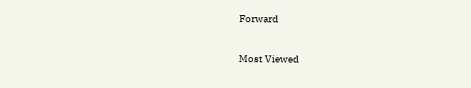Forward

Most Viewed